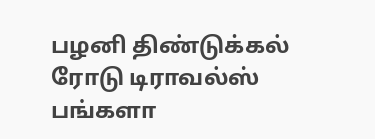பழனி திண்டுக்கல் ரோடு டிராவல்ஸ் பங்களா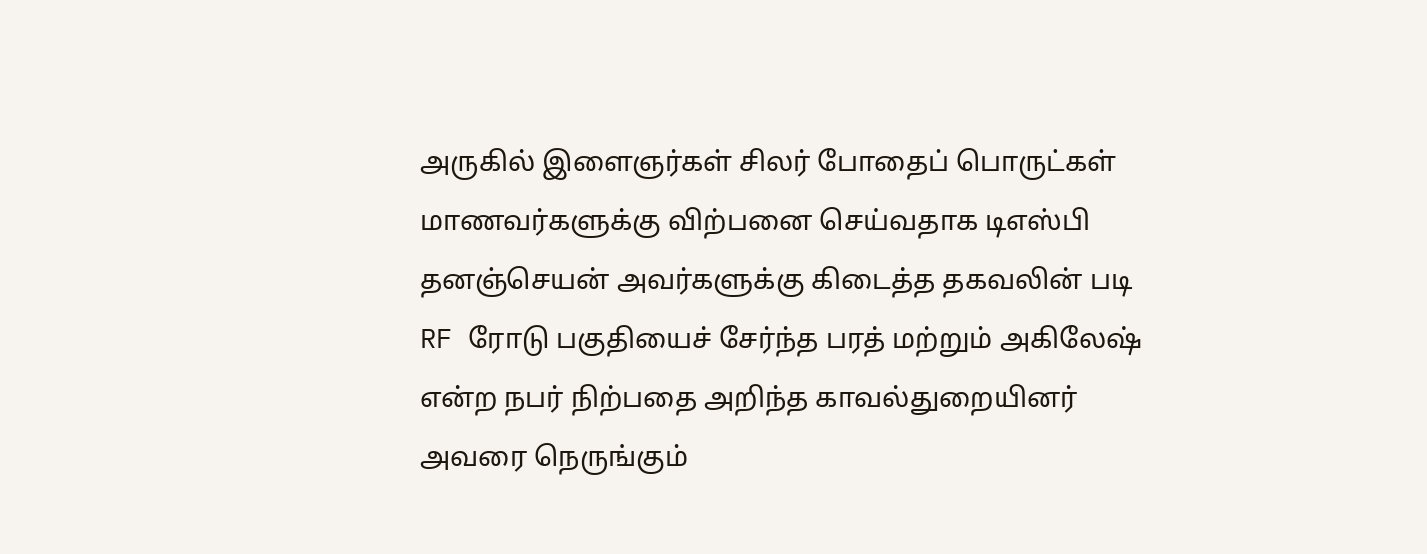அருகில் இளைஞர்கள் சிலர் போதைப் பொருட்கள் மாணவர்களுக்கு விற்பனை செய்வதாக டிஎஸ்பி தனஞ்செயன் அவர்களுக்கு கிடைத்த தகவலின் படி RF ரோடு பகுதியைச் சேர்ந்த பரத் மற்றும் அகிலேஷ் என்ற நபர் நிற்பதை அறிந்த காவல்துறையினர் அவரை நெருங்கும்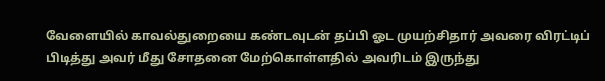வேளையில் காவல்துறையை கண்டவுடன் தப்பி ஓட முயற்சிதார் அவரை விரட்டிப் பிடித்து அவர் மீது சோதனை மேற்கொள்ளதில் அவரிடம் இருந்து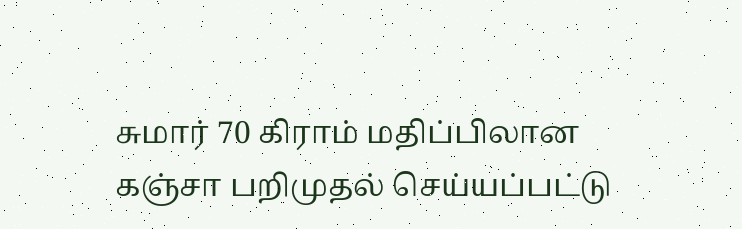சுமார் 70 கிராம் மதிப்பிலான கஞ்சா பறிமுதல் செய்யப்பட்டு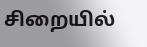சிறையில்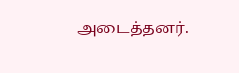அடைத்தனர்.